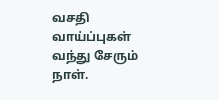வசதி வாய்ப்புகள் வந்து சேரும் நாள்.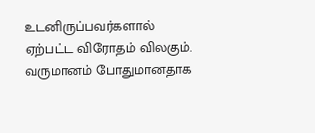உடனிருப்பவர்களால் ஏற்பட்ட விரோதம் விலகும். வருமானம் போதுமானதாக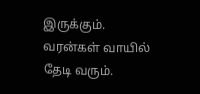இருக்கும். வரன்கள் வாயில் தேடி வரும்.